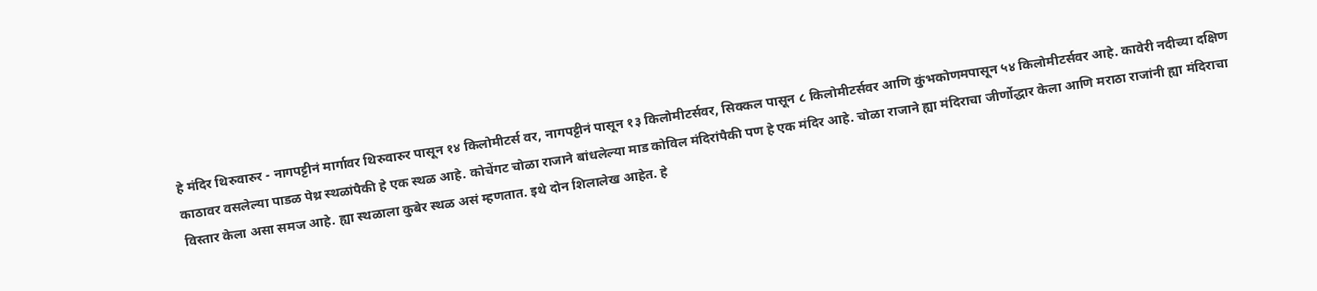हे मंदिर थिरुवारुर - नागपट्टीनं मार्गावर थिरुवारुर पासून १४ किलोमीटर्स वर, नागपट्टीनं पासून १३ किलोमीटर्सवर, सिक्कल पासून ८ किलोमीटर्सवर आणि कुंभकोणमपासून ५४ किलोमीटर्सवर आहे. कावेरी नदीच्या दक्षिण काठावर वसलेल्या पाडळ पेथ्र स्थळांपैकी हे एक स्थळ आहे. कोचेंगट चोळा राजाने बांधलेल्या माड कोविल मंदिरांपैकी पण हे एक मंदिर आहे. चोळा राजाने ह्या मंदिराचा जीर्णोद्धार केला आणि मराठा राजांनी ह्या मंदिराचा विस्तार केला असा समज आहे. ह्या स्थळाला कुबेर स्थळ असं म्हणतात. इथे दोन शिलालेख आहेत. हे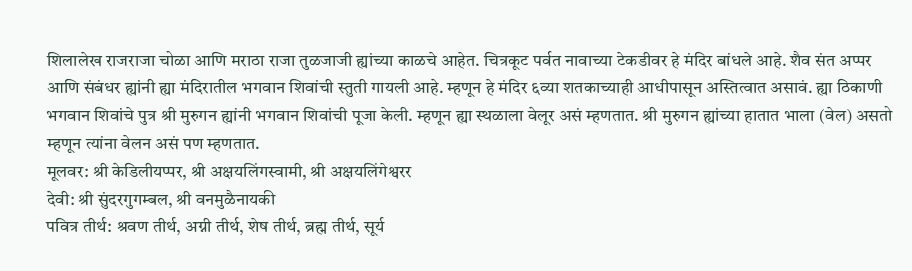शिलालेख राजराजा चोळा आणि मराठा राजा तुळजाजी ह्यांच्या काळचे आहेत. चित्रकूट पर्वत नावाच्या टेकडीवर हे मंदिर बांधले आहे. शैव संत अप्पर आणि संबंधर ह्यांनी ह्या मंदिरातील भगवान शिवांची स्तुती गायली आहे. म्हणून हे मंदिर ६व्या शतकाच्याही आधीपासून अस्तित्वात असावं. ह्या ठिकाणी भगवान शिवांचे पुत्र श्री मुरुगन ह्यांनी भगवान शिवांची पूजा केली. म्हणून ह्या स्थळाला वेलूर असं म्हणतात. श्री मुरुगन ह्यांच्या हातात भाला (वेल) असतो म्हणून त्यांना वेलन असं पण म्हणतात.
मूलवर: श्री केडिलीयप्पर, श्री अक्षयलिंगस्वामी, श्री अक्षयलिंगेश्वरर
देवी: श्री सुंदरगुगम्बल, श्री वनमुळैनायकी
पवित्र तीर्थ: श्रवण तीर्थ, अग्नी तीर्थ, शेष तीर्थ, ब्रह्म तीर्थ, सूर्य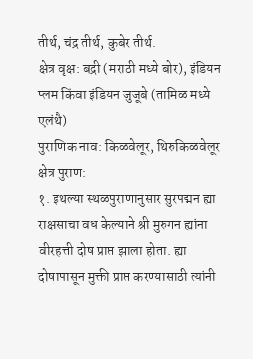तीर्थ, चंद्र तीर्थ, कुबेर तीर्थ.
क्षेत्र वृक्ष: बद्री (मराठी मध्ये बोर), इंडियन प्लम किंवा इंडियन जुजूबे (तामिळ मध्ये एलंथै)
पुराणिक नाव: किळवेलूर, थिरुकिळवेलूर
क्षेत्र पुराण:
१. इथल्या स्थळपुराणानुसार सुरपद्मन ह्या राक्षसाचा वध केल्याने श्री मुरुगन ह्यांना वीरहत्ती दोष प्राप्त झाला होता. ह्या दोषापासून मुक्ती प्राप्त करण्यासाठी त्यांनी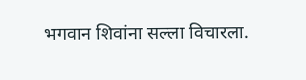भगवान शिवांना सल्ला विचारला.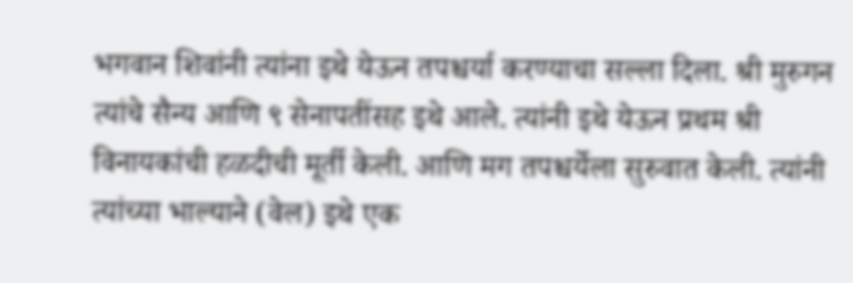भगवान शिवांनी त्यांना इथे येऊन तपश्चर्या करण्याचा सल्ला दिला. श्री मुरुगन त्यांचे सैन्य आणि ९ सेनापतींसह इथे आले. त्यांनी इथे येऊन प्रथम श्री विनायकांची हळदीची मूर्ती केली. आणि मग तपश्चर्येला सुरुवात केली. त्यांनी त्यांच्या भाल्याने (वेल) इथे एक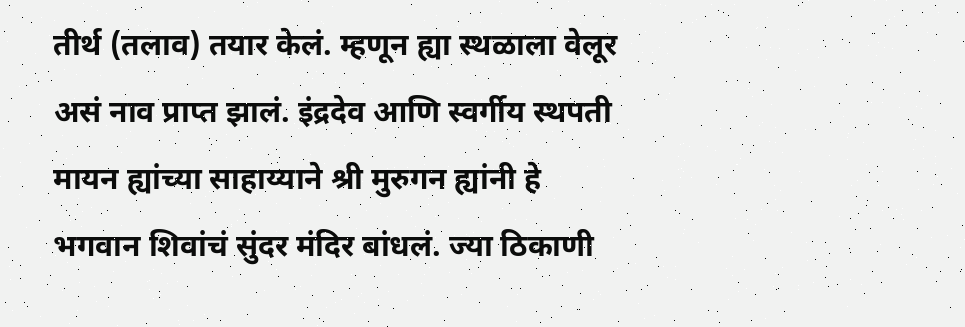तीर्थ (तलाव) तयार केलं. म्हणून ह्या स्थळाला वेलूर असं नाव प्राप्त झालं. इंद्रदेव आणि स्वर्गीय स्थपती मायन ह्यांच्या साहाय्याने श्री मुरुगन ह्यांनी हे भगवान शिवांचं सुंदर मंदिर बांधलं. ज्या ठिकाणी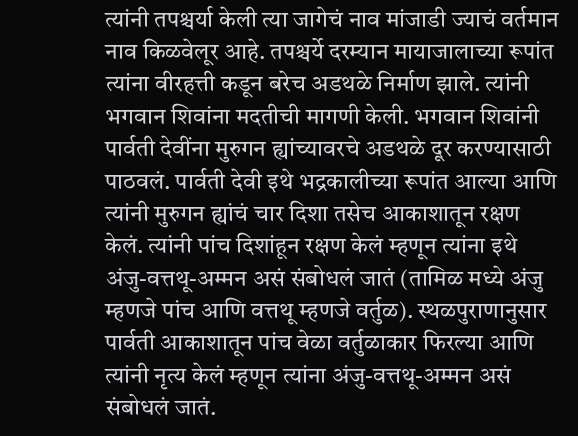त्यांनी तपश्चर्या केली त्या जागेचं नाव मांजाडी ज्याचं वर्तमान नाव किळवेलूर आहे. तपश्चर्ये दरम्यान मायाजालाच्या रूपांत त्यांना वीरहत्ती कडून बरेच अडथळे निर्माण झाले. त्यांनी भगवान शिवांना मदतीची मागणी केली. भगवान शिवांनी पार्वती देवींना मुरुगन ह्यांच्यावरचे अडथळे दूर करण्यासाठी पाठवलं. पार्वती देवी इथे भद्रकालीच्या रूपांत आल्या आणि त्यांनी मुरुगन ह्यांचं चार दिशा तसेच आकाशातून रक्षण केलं. त्यांनी पांच दिशांहून रक्षण केलं म्हणून त्यांना इथे अंजु-वत्तथू-अम्मन असं संबोधलं जातं (तामिळ मध्ये अंजु म्हणजे पांच आणि वत्तथू म्हणजे वर्तुळ). स्थळपुराणानुसार पार्वती आकाशातून पांच वेळा वर्तुळाकार फिरल्या आणि त्यांनी नृत्य केलं म्हणून त्यांना अंजु-वत्तथू-अम्मन असं संबोधलं जातं.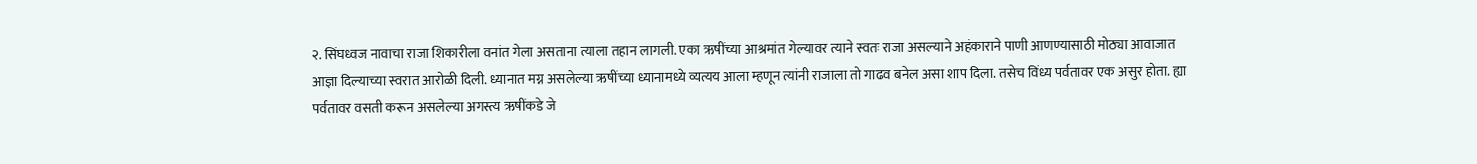२. सिंघध्वज नावाचा राजा शिकारीला वनांत गेला असताना त्याला तहान लागली. एका ऋषींच्या आश्रमांत गेल्यावर त्याने स्वतः राजा असल्याने अहंकाराने पाणी आणण्यासाठी मोठ्या आवाजात आज्ञा दिल्याच्या स्वरात आरोळी दिली. ध्यानात मग्न असलेल्या ऋषींच्या ध्यानामध्ये व्यत्यय आला म्हणून त्यांनी राजाला तो गाढव बनेल असा शाप दिला. तसेच विंध्य पर्वतावर एक असुर होता. ह्या पर्वतावर वसती करून असलेल्या अगस्त्य ऋषींकडे जे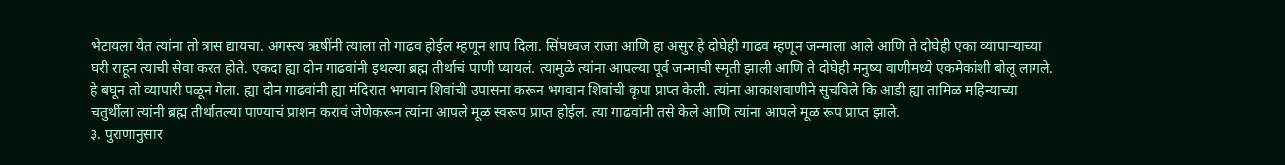भेटायला येत त्यांना तो त्रास द्यायचा. अगस्त्य ऋषींनी त्याला तो गाढव होईल म्हणून शाप दिला. सिंघध्वज राजा आणि हा असुर हे दोघेही गाढव म्हणून जन्माला आले आणि ते दोघेही एका व्यापाऱ्याच्या घरी राहून त्याची सेवा करत होते. एकदा ह्या दोन गाढवांनी इथल्या ब्रह्म तीर्थाचं पाणी प्यायलं. त्यामुळे त्यांना आपल्या पूर्व जन्माची स्मृती झाली आणि ते दोघेही मनुष्य वाणीमध्ये एकमेकांशी बोलू लागले. हे बघून तो व्यापारी पळून गेला. ह्या दोन गाढवांनी ह्या मंदिरात भगवान शिवांची उपासना करून भगवान शिवांची कृपा प्राप्त केली. त्यांना आकाशवाणीने सुचविले कि आडी ह्या तामिळ महिन्याच्या चतुर्थीला त्यांनी ब्रह्म तीर्थातल्या पाण्याचं प्राशन करावं जेणेकरून त्यांना आपले मूळ स्वरूप प्राप्त होईल. त्या गाढवांनी तसे केले आणि त्यांना आपले मूळ रूप प्राप्त झाले.
३. पुराणानुसार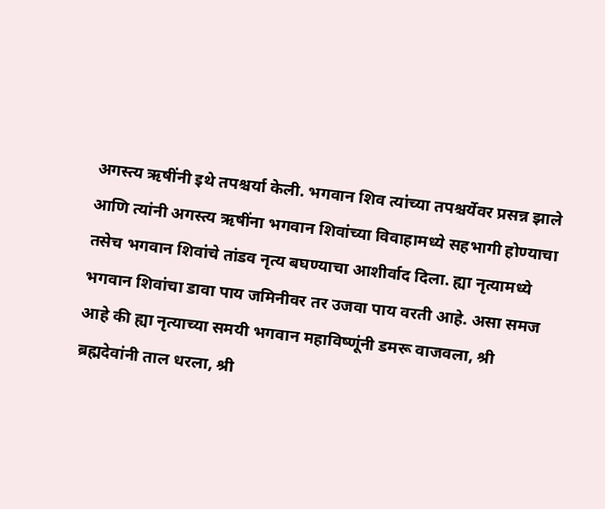अगस्त्य ऋषींनी इथे तपश्चर्या केली. भगवान शिव त्यांच्या तपश्चर्येवर प्रसन्न झाले आणि त्यांनी अगस्त्य ऋषींना भगवान शिवांच्या विवाहामध्ये सहभागी होण्याचा तसेच भगवान शिवांचे तांडव नृत्य बघण्याचा आशीर्वाद दिला. ह्या नृत्यामध्ये भगवान शिवांचा डावा पाय जमिनीवर तर उजवा पाय वरती आहे. असा समज आहे की ह्या नृत्याच्या समयी भगवान महाविष्णूंनी डमरू वाजवला, श्री ब्रह्मदेवांनी ताल धरला, श्री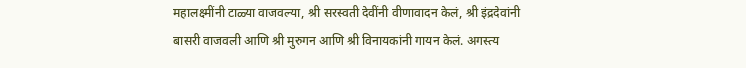महालक्ष्मींनी टाळ्या वाजवल्या, श्री सरस्वती देवींनी वीणावादन केलं, श्री इंद्रदेवांनी बासरी वाजवली आणि श्री मुरुगन आणि श्री विनायकांनी गायन केलं. अगस्त्य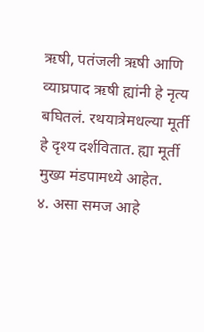ऋषी, पतंजली ऋषी आणि व्याघ्रपाद ऋषी ह्यांनी हे नृत्य बघितलं. रथयात्रेमधल्या मूर्ती हे दृश्य दर्शवितात. ह्या मूर्ती मुख्य मंडपामध्ये आहेत.
४. असा समज आहे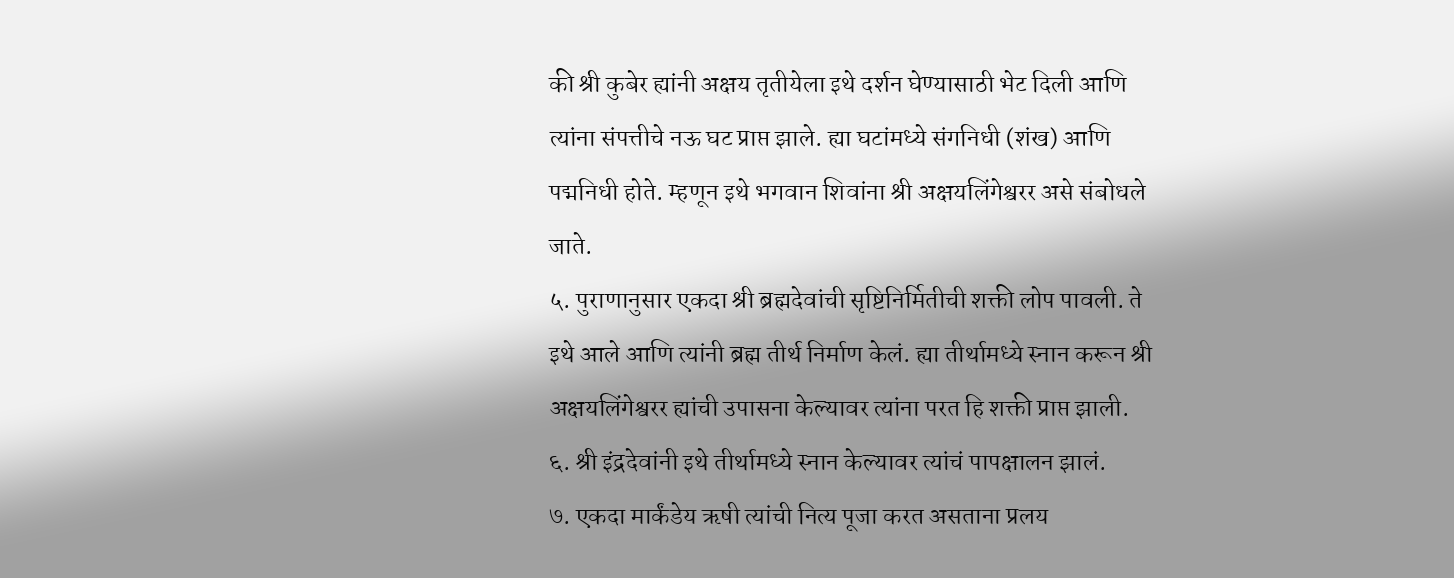की श्री कुबेर ह्यांनी अक्षय तृतीयेला इथे दर्शन घेण्यासाठी भेट दिली आणि त्यांना संपत्तीचे नऊ घट प्राप्त झाले. ह्या घटांमध्ये संगनिधी (शंख) आणि पद्मनिधी होते. म्हणून इथे भगवान शिवांना श्री अक्षयलिंगेश्वरर असे संबोधले जाते.
५. पुराणानुसार एकदा श्री ब्रह्मदेवांची सृष्टिनिर्मितीची शक्ती लोप पावली. ते इथे आले आणि त्यांनी ब्रह्म तीर्थ निर्माण केलं. ह्या तीर्थामध्ये स्नान करून श्री अक्षयलिंगेश्वरर ह्यांची उपासना केल्यावर त्यांना परत हि शक्ती प्राप्त झाली.
६. श्री इंद्रदेवांनी इथे तीर्थामध्ये स्नान केल्यावर त्यांचं पापक्षालन झालं.
७. एकदा मार्कंडेय ऋषी त्यांची नित्य पूजा करत असताना प्रलय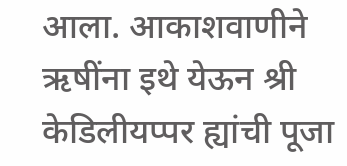आला. आकाशवाणीने ऋषींना इथे येऊन श्री केडिलीयप्पर ह्यांची पूजा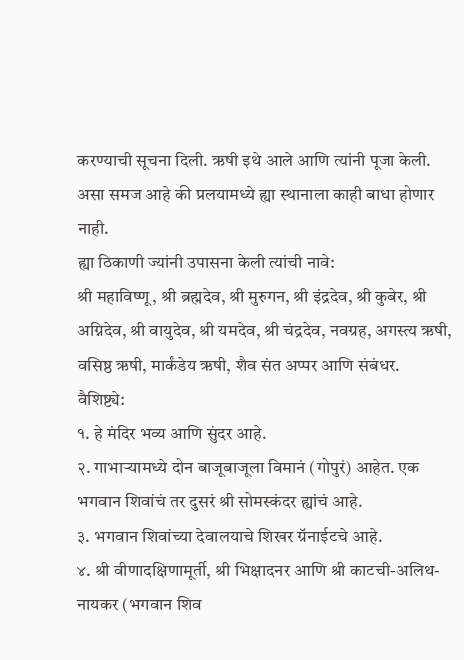करण्याची सूचना दिली. ऋषी इथे आले आणि त्यांनी पूजा केली. असा समज आहे की प्रलयामध्ये ह्या स्थानाला काही बाधा होणार नाही.
ह्या ठिकाणी ज्यांनी उपासना केली त्यांची नावे:
श्री महाविष्णू, श्री ब्रह्मदेव, श्री मुरुगन, श्री इंद्रदेव, श्री कुबेर, श्री अग्निदेव, श्री वायुदेव, श्री यमदेव, श्री चंद्रदेव, नवग्रह, अगस्त्य ऋषी, वसिष्ठ ऋषी, मार्कंडेय ऋषी, शैव संत अप्पर आणि संबंधर.
वैशिष्ट्ये:
१. हे मंदिर भव्य आणि सुंदर आहे.
२. गाभाऱ्यामध्ये दोन बाजूबाजूला विमानं (गोपुरं) आहेत. एक भगवान शिवांचं तर दुसरं श्री सोमस्कंदर ह्यांचं आहे.
३. भगवान शिवांच्या देवालयाचे शिखर ग्रॅनाईटचे आहे.
४. श्री वीणादक्षिणामूर्ती, श्री भिक्षादनर आणि श्री काटची-अलिथ-नायकर (भगवान शिव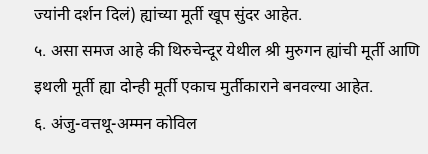ज्यांनी दर्शन दिलं) ह्यांच्या मूर्ती खूप सुंदर आहेत.
५. असा समज आहे की थिरुचेन्दूर येथील श्री मुरुगन ह्यांची मूर्ती आणि इथली मूर्ती ह्या दोन्ही मूर्ती एकाच मुर्तीकाराने बनवल्या आहेत.
६. अंजु-वत्तथू-अम्मन कोविल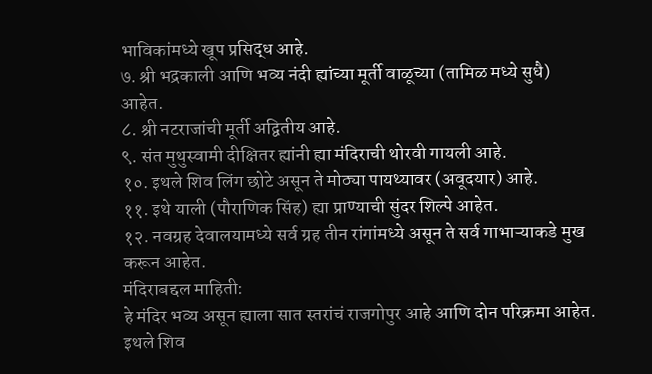भाविकांमध्ये खूप प्रसिद्ध आहे.
७. श्री भद्रकाली आणि भव्य नंदी ह्यांच्या मूर्ती वाळूच्या (तामिळ मध्ये सुधै) आहेत.
८. श्री नटराजांची मूर्ती अद्वितीय आहे.
९. संत मुथुस्वामी दीक्षितर ह्यांनी ह्या मंदिराची थोरवी गायली आहे.
१०. इथले शिव लिंग छोटे असून ते मोठ्या पायथ्यावर (अवूदयार) आहे.
११. इथे याली (पौराणिक सिंह) ह्या प्राण्याची सुंदर शिल्पे आहेत.
१२. नवग्रह देवालयामध्ये सर्व ग्रह तीन रांगांमध्ये असून ते सर्व गाभाऱ्याकडे मुख करून आहेत.
मंदिराबद्दल माहिती:
हे मंदिर भव्य असून ह्याला सात स्तरांचं राजगोपुर आहे आणि दोन परिक्रमा आहेत. इथले शिव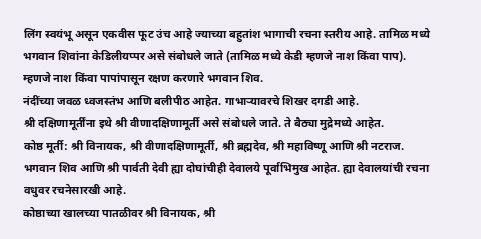लिंग स्वयंभू असून एकवीस फूट उंच आहे ज्याच्या बहुतांश भागाची रचना स्तरीय आहे. तामिळ मध्ये भगवान शिवांना केडिलीयप्पर असे संबोधले जाते (तामिळ मध्ये केडी म्हणजे नाश किंवा पाप). म्हणजे नाश किंवा पापांपासून रक्षण करणारे भगवान शिव.
नंदींच्या जवळ ध्वजस्तंभ आणि बलीपीठ आहेत. गाभाऱ्यावरचे शिखर दगडी आहे.
श्री दक्षिणामूर्तींना इथे श्री वीणादक्षिणामूर्ती असे संबोधले जाते. ते बैठ्या मुद्रेमध्ये आहेत.
कोष्ठ मूर्ती: श्री विनायक, श्री वीणादक्षिणामूर्ती, श्री ब्रह्मदेव, श्री महाविष्णू आणि श्री नटराज. भगवान शिव आणि श्री पार्वती देवी ह्या दोघांचीही देवालये पूर्वाभिमुख आहेत. ह्या देवालयांची रचना वधुवर रचनेसारखी आहे.
कोष्ठाच्या खालच्या पातळीवर श्री विनायक, श्री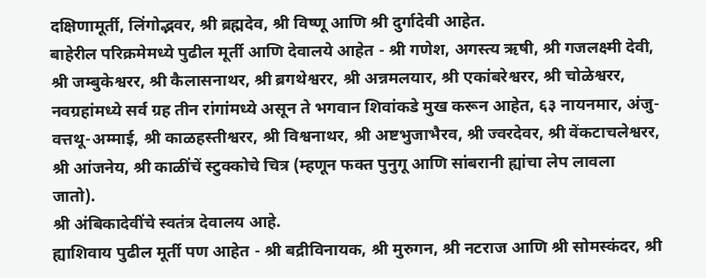दक्षिणामूर्ती, लिंगोद्भवर, श्री ब्रह्मदेव, श्री विष्णू आणि श्री दुर्गादेवी आहेत.
बाहेरील परिक्रमेमध्ये पुढील मूर्ती आणि देवालये आहेत - श्री गणेश, अगस्त्य ऋषी, श्री गजलक्ष्मी देवी, श्री जम्बुकेश्वरर, श्री कैलासनाथर, श्री ब्रगथेश्वरर, श्री अन्नमलयार, श्री एकांबरेश्वरर, श्री चोळेश्वरर, नवग्रहांमध्ये सर्व ग्रह तीन रांगांमध्ये असून ते भगवान शिवांकडे मुख करून आहेत, ६३ नायनमार, अंजु-वत्तथू-अम्माई, श्री काळहस्तीश्वरर, श्री विश्वनाथर, श्री अष्टभुजाभैरव, श्री ज्वरदेवर, श्री वेंकटाचलेश्वरर, श्री आंजनेय, श्री काळींचें स्टुक्कोचे चित्र (म्हणून फक्त पुनुगू आणि सांबरानी ह्यांचा लेप लावला जातो).
श्री अंबिकादेवींचे स्वतंत्र देवालय आहे.
ह्याशिवाय पुढील मूर्ती पण आहेत - श्री बद्रीविनायक, श्री मुरुगन, श्री नटराज आणि श्री सोमस्कंदर, श्री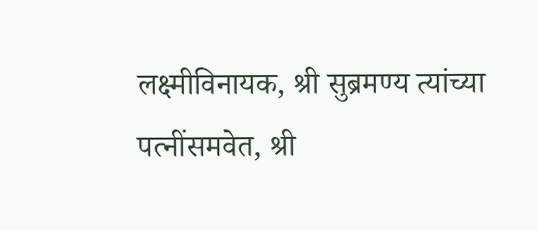लक्ष्मीविनायक, श्री सुब्रमण्य त्यांच्या पत्नींसमवेत, श्री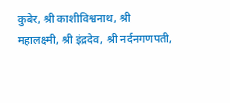कुबेर, श्री काशीविश्वनाथ, श्री महालक्ष्मी, श्री इंद्रदेव, श्री नर्दनगणपती,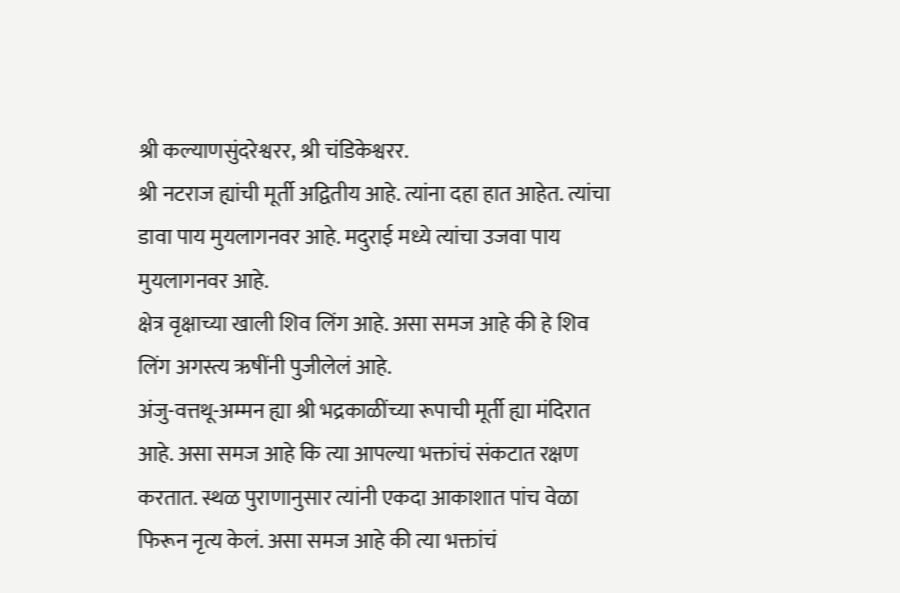श्री कल्याणसुंदरेश्वरर, श्री चंडिकेश्वरर.
श्री नटराज ह्यांची मूर्ती अद्वितीय आहे. त्यांना दहा हात आहेत. त्यांचा डावा पाय मुयलागनवर आहे. मदुराई मध्ये त्यांचा उजवा पाय मुयलागनवर आहे.
क्षेत्र वृक्षाच्या खाली शिव लिंग आहे. असा समज आहे की हे शिव लिंग अगस्त्य ऋषींनी पुजीलेलं आहे.
अंजु-वत्तथू-अम्मन ह्या श्री भद्रकाळींच्या रूपाची मूर्ती ह्या मंदिरात आहे. असा समज आहे कि त्या आपल्या भक्तांचं संकटात रक्षण करतात. स्थळ पुराणानुसार त्यांनी एकदा आकाशात पांच वेळा फिरून नृत्य केलं. असा समज आहे की त्या भक्तांचं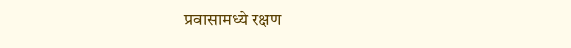प्रवासामध्ये रक्षण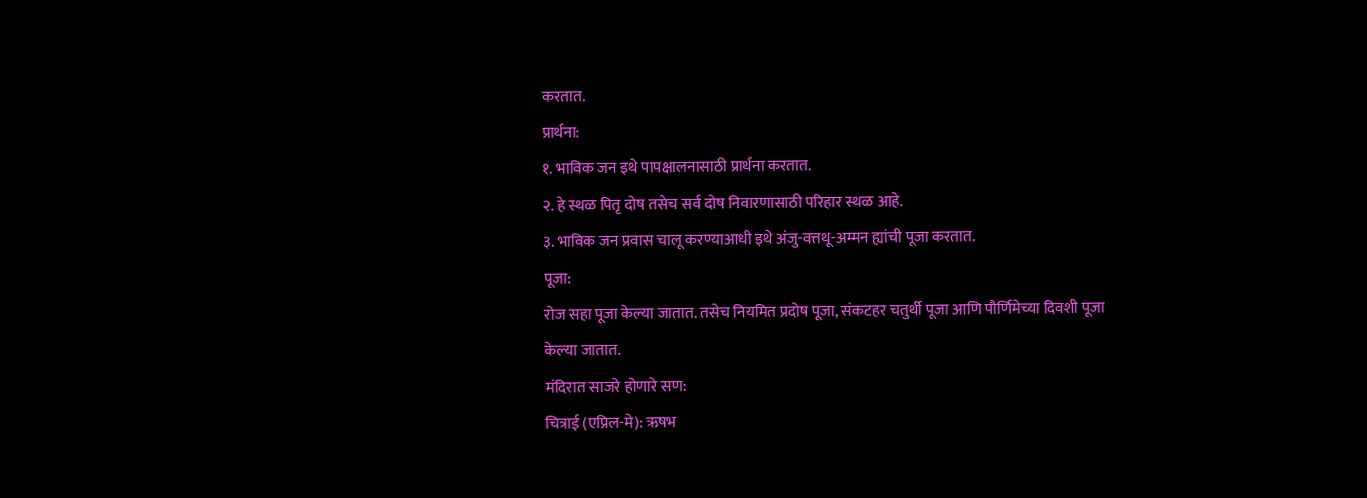करतात.
प्रार्थना:
१. भाविक जन इथे पापक्षालनासाठी प्रार्थना करतात.
२. हे स्थळ पितृ दोष तसेच सर्व दोष निवारणासाठी परिहार स्थळ आहे.
३. भाविक जन प्रवास चालू करण्याआधी इथे अंजु-वत्तथू-अम्मन ह्यांची पूजा करतात.
पूजा:
रोज सहा पूजा केल्या जातात. तसेच नियमित प्रदोष पूजा, संकटहर चतुर्थी पूजा आणि पौर्णिमेच्या दिवशी पूजा केल्या जातात.
मंदिरात साजरे होणारे सण:
चित्राई (एप्रिल-मे): ऋषभ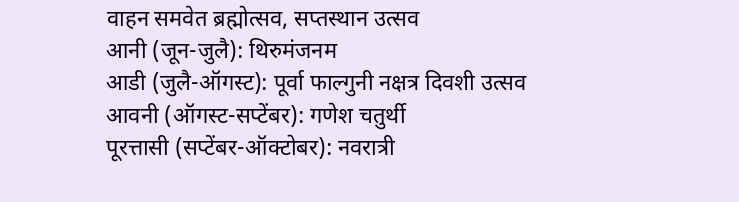वाहन समवेत ब्रह्मोत्सव, सप्तस्थान उत्सव
आनी (जून-जुलै): थिरुमंजनम
आडी (जुलै-ऑगस्ट): पूर्वा फाल्गुनी नक्षत्र दिवशी उत्सव
आवनी (ऑगस्ट-सप्टेंबर): गणेश चतुर्थी
पूरत्तासी (सप्टेंबर-ऑक्टोबर): नवरात्री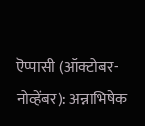ऎप्पासी (ऑक्टोबर-नोव्हेंबर): अन्नाभिषेक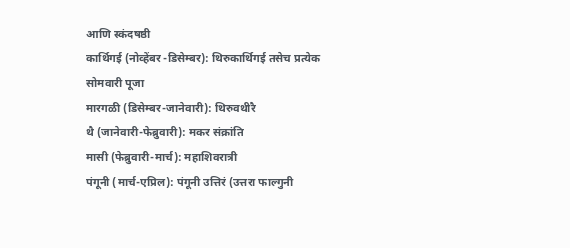आणि स्कंदषष्ठी
कार्थिगई (नोव्हेंबर -डिसेम्बर): थिरुकार्थिगई तसेच प्रत्येक सोमवारी पूजा
मारगळी (डिसेम्बर-जानेवारी): थिरुवथीरै
थै (जानेवारी-फेब्रुवारी): मकर संक्रांति
मासी (फेब्रुवारी-मार्च): महाशिवरात्री
पंगूनी (मार्च-एप्रिल): पंगूनी उत्तिरं (उत्तरा फाल्गुनी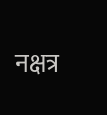नक्षत्र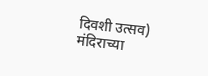दिवशी उत्सव)
मंदिराच्या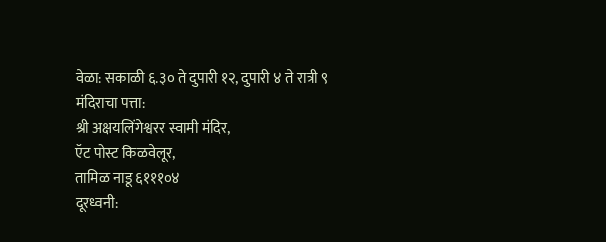वेळा: सकाळी ६.३० ते दुपारी १२, दुपारी ४ ते रात्री ९
मंदिराचा पत्ता:
श्री अक्षयलिंगेश्वरर स्वामी मंदिर,
ऍट पोस्ट किळवेलूर,
तामिळ नाडू ६१११०४
दूरध्वनी: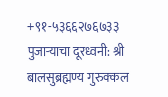+९१-५३६६२७६७३३
पुजाऱ्याचा दूरध्वनी: श्री बालसुब्रह्मण्य गुरुक्कल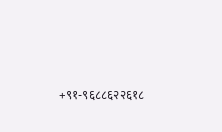+९१-९६८८६२२६१८